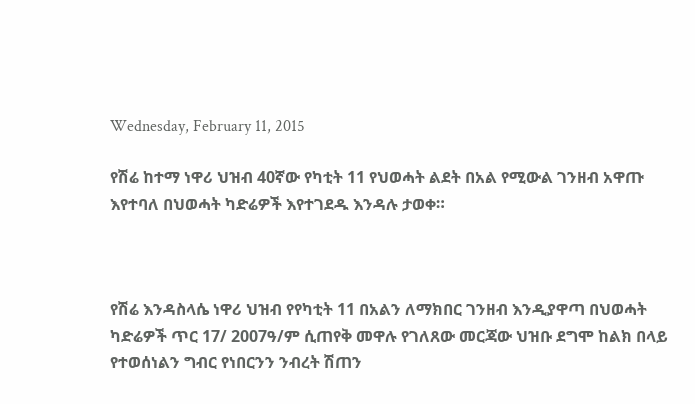Wednesday, February 11, 2015

የሽሬ ከተማ ነዋሪ ህዝብ 40ኛው የካቲት 11 የህወሓት ልደት በአል የሚውል ገንዘብ አዋጡ እየተባለ በህወሓት ካድሬዎች እየተገደዱ እንዳሉ ታወቀ።



የሽሬ እንዳስላሴ ነዋሪ ህዝብ የየካቲት 11 በአልን ለማክበር ገንዘብ እንዲያዋጣ በህወሓት ካድሬዎች ጥር 17/ 2007ዓ/ም ሲጠየቅ መዋሉ የገለጸው መርጃው ህዝቡ ደግሞ ከልክ በላይ የተወሰነልን ግብር የነበርንን ንብረት ሽጠን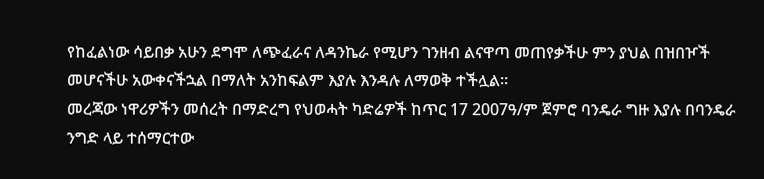የከፈልነው ሳይበቃ አሁን ደግሞ ለጭፈራና ለዳንኬራ የሚሆን ገንዘብ ልናዋጣ መጠየቃችሁ ምን ያህል በዝበዦች መሆናችሁ አውቀናችኋል በማለት አንከፍልም እያሉ እንዳሉ ለማወቅ ተችሏል።
መረጃው ነዋሪዎችን መሰረት በማድረግ የህወሓት ካድሬዎች ከጥር 17 2007ዓ/ም ጀምሮ ባንዴራ ግዙ እያሉ በባንዴራ ንግድ ላይ ተሰማርተው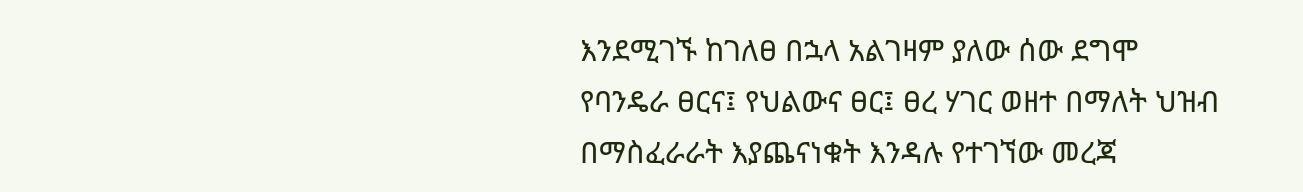እንደሚገኙ ከገለፀ በኋላ አልገዛም ያለው ሰው ደግሞ የባንዴራ ፀርና፤ የህልውና ፀር፤ ፀረ ሃገር ወዘተ በማለት ህዝብ በማስፈራራት እያጨናነቁት እንዳሉ የተገኘው መረጃ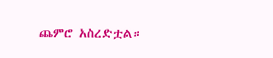ጨምሮ አስረድቷል።